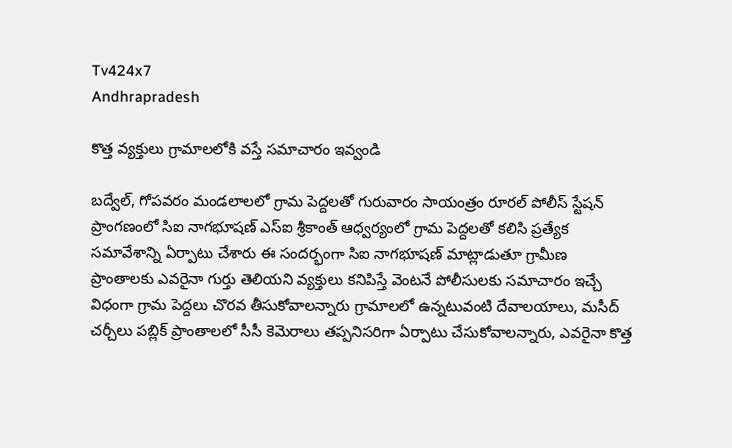Tv424x7
Andhrapradesh

కొత్త వ్యక్తులు గ్రామాలలోకి వస్తే సమాచారం ఇవ్వండి

బద్వేల్, గోపవరం మండలాలలో గ్రామ పెద్దలతో గురువారం సాయంత్రం రూరల్ పోలీస్ స్టేషన్ ప్రాంగణంలో సిఐ నాగభూషణ్ ఎస్ఐ శ్రీకాంత్ ఆధ్వర్యంలో గ్రామ పెద్దలతో కలిసి ప్రత్యేక సమావేశాన్ని ఏర్పాటు చేశారు ఈ సందర్భంగా సిఐ నాగభూషణ్ మాట్లాడుతూ గ్రామీణ ప్రాంతాలకు ఎవరైనా గుర్తు తెలియని వ్యక్తులు కనిపిస్తే వెంటనే పోలీసులకు సమాచారం ఇచ్చే విధంగా గ్రామ పెద్దలు చొరవ తీసుకోవాలన్నారు గ్రామాలలో ఉన్నటువంటి దేవాలయాలు, మసీద్ చర్చీలు పబ్లిక్ ప్రాంతాలలో సీసీ కెమెరాలు తప్పనిసరిగా ఏర్పాటు చేసుకోవాలన్నారు, ఎవరైనా కొత్త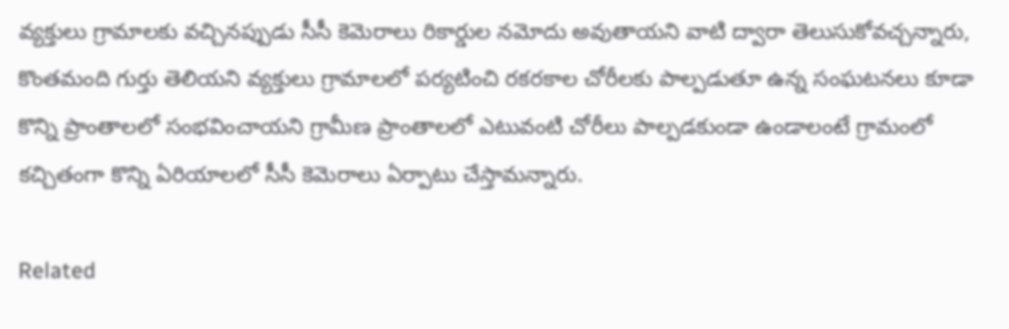వ్యక్తులు గ్రామాలకు వచ్చినప్పుడు సీసీ కెమెరాలు రికార్డుల నమోదు అవుతాయని వాటి ద్వారా తెలుసుకోవచ్చన్నారు, కొంతమంది గుర్తు తెలియని వ్యక్తులు గ్రామాలలో పర్యటించి రకరకాల చోరీలకు పాల్పడుతూ ఉన్న సంఘటనలు కూడా కొన్ని ప్రాంతాలలో సంభవించాయని గ్రామీణ ప్రాంతాలలో ఎటువంటి చోరీలు పాల్పడకుండా ఉండాలంటే గ్రామంలో కచ్చితంగా కొన్ని ఏరియాలలో సీసీ కెమెరాలు ఏర్పాటు చేస్తామన్నారు.

Related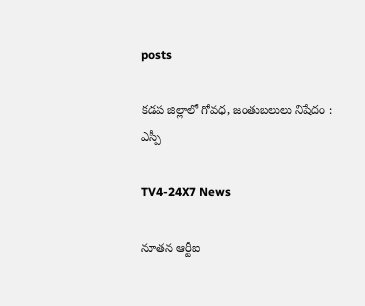posts

కడప జిల్లాలో గోవధ, జంతుబలులు నిషేదం : ఎస్పీ

TV4-24X7 News

నూతన ఆర్టీఐ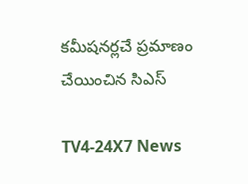కమీషనర్లచే ప్రమాణం చేయించిన సిఎస్

TV4-24X7 News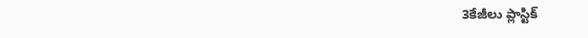3కేజీలు ప్లాస్టిక్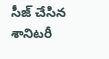సీజ్ చేసిన శానిటరీ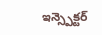ఇన్స్పెక్టర్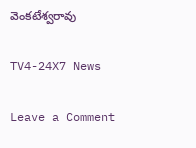వెంకటేశ్వరావు

TV4-24X7 News

Leave a Comment